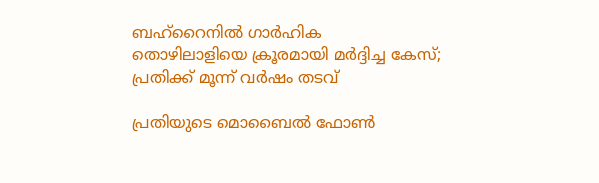ബഹ്‌റൈനില്‍ ഗാര്‍ഹിക തൊഴിലാളിയെ ക്രൂരമായി മര്‍ദ്ദിച്ച കേസ്; പ്രതിക്ക് മൂന്ന് വര്‍ഷം തടവ്

പ്രതിയുടെ മൊബൈല്‍ ഫോണ്‍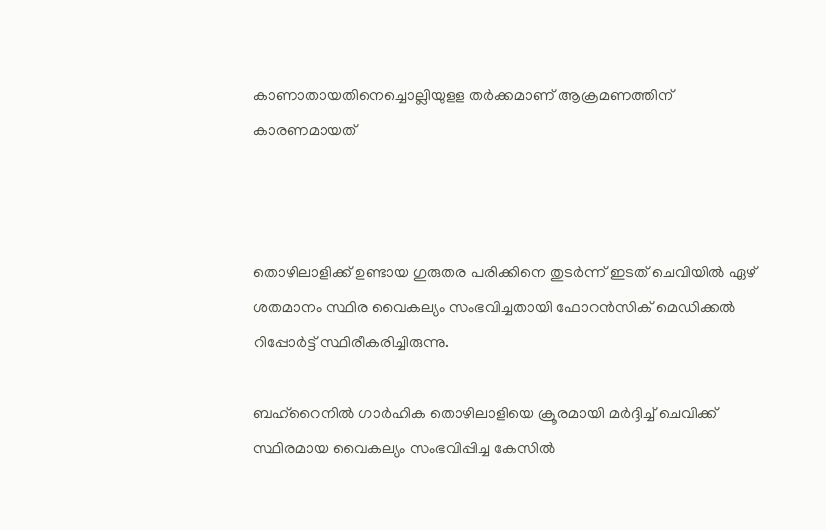കാണാതായതിനെച്ചൊല്ലിയുളള തര്‍ക്കമാണ് ആക്രമണത്തിന് കാരണമായത്



തൊഴിലാളിക്ക് ഉണ്ടായ ഗുരുതര പരിക്കിനെ തുടര്‍ന്ന് ഇടത് ചെവിയില്‍ ഏഴ് ശതമാനം സ്ഥിര വൈകല്യം സംഭവിച്ചതായി ഫോറന്‍സിക് മെഡിക്കല്‍ റിപ്പോര്‍ട്ട് സ്ഥിരീകരിച്ചിരുന്നു.

ബഹ്‌റൈനില്‍ ഗാര്‍ഹിക തൊഴിലാളിയെ ക്രൂരമായി മര്‍ദ്ദിച്ച് ചെവിക്ക് സ്ഥിരമായ വൈകല്യം സംഭവിപ്പിച്ച കേസില്‍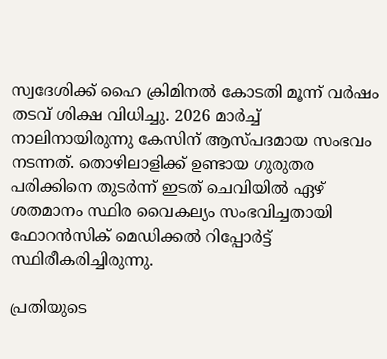സ്വദേശിക്ക് ഹൈ ക്രിമിനല്‍ കോടതി മൂന്ന് വര്‍ഷം തടവ് ശിക്ഷ വിധിച്ചു. 2026 മാര്‍ച്ച് നാലിനായിരുന്നു കേസിന് ആസ്പദമായ സംഭവം നടന്നത്. തൊഴിലാളിക്ക് ഉണ്ടായ ഗുരുതര പരിക്കിനെ തുടര്‍ന്ന് ഇടത് ചെവിയില്‍ ഏഴ് ശതമാനം സ്ഥിര വൈകല്യം സംഭവിച്ചതായി ഫോറന്‍സിക് മെഡിക്കല്‍ റിപ്പോര്‍ട്ട് സ്ഥിരീകരിച്ചിരുന്നു.

പ്രതിയുടെ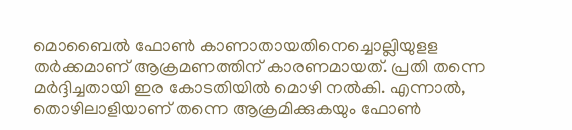മൊബൈല്‍ ഫോണ്‍ കാണാതായതിനെച്ചൊല്ലിയുളള തര്‍ക്കമാണ് ആക്രമണത്തിന് കാരണമായത്. പ്രതി തന്നെ മര്‍ദ്ദിച്ചതായി ഇര കോടതിയില്‍ മൊഴി നല്‍കി. എന്നാല്‍, തൊഴിലാളിയാണ് തന്നെ ആക്രമിക്കുകയും ഫോണ്‍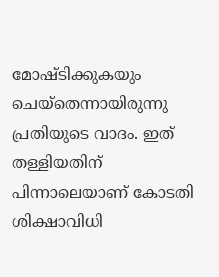മോഷ്ടിക്കുകയും ചെയ്തെന്നായിരുന്നു പ്രതിയുടെ വാദം. ഇത് തള്ളിയതിന് പിന്നാലെയാണ് കോടതി ശിക്ഷാവിധി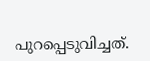പുറപ്പെടുവിച്ചത്.